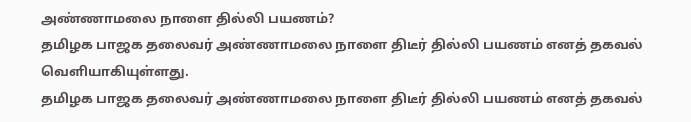அண்ணாமலை நாளை தில்லி பயணம்?
தமிழக பாஜக தலைவர் அண்ணாமலை நாளை திடீர் தில்லி பயணம் எனத் தகவல் வெளியாகியுள்ளது.
தமிழக பாஜக தலைவர் அண்ணாமலை நாளை திடீர் தில்லி பயணம் எனத் தகவல்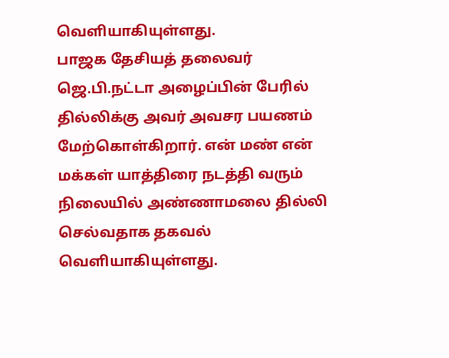வெளியாகியுள்ளது.
பாஜக தேசியத் தலைவர் ஜெ.பி.நட்டா அழைப்பின் பேரில் தில்லிக்கு அவர் அவசர பயணம் மேற்கொள்கிறார். என் மண் என் மக்கள் யாத்திரை நடத்தி வரும் நிலையில் அண்ணாமலை தில்லி செல்வதாக தகவல் வெளியாகியுள்ளது.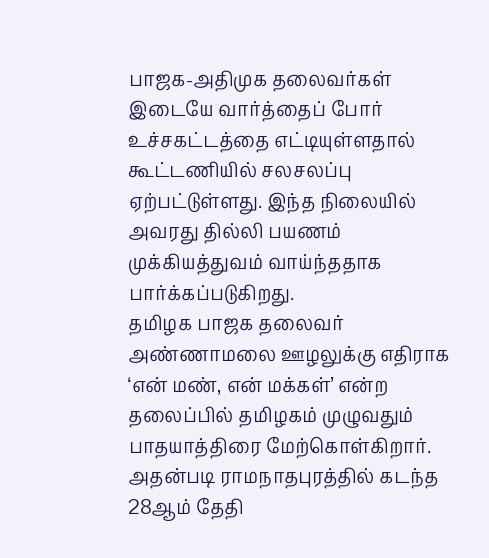பாஜக-அதிமுக தலைவர்கள் இடையே வார்த்தைப் போர் உச்சகட்டத்தை எட்டியுள்ளதால் கூட்டணியில் சலசலப்பு ஏற்பட்டுள்ளது. இந்த நிலையில் அவரது தில்லி பயணம் முக்கியத்துவம் வாய்ந்ததாக பார்க்கப்படுகிறது.
தமிழக பாஜக தலைவர் அண்ணாமலை ஊழலுக்கு எதிராக ‘என் மண், என் மக்கள்’ என்ற தலைப்பில் தமிழகம் முழுவதும் பாதயாத்திரை மேற்கொள்கிறார். அதன்படி ராமநாதபுரத்தில் கடந்த 28ஆம் தேதி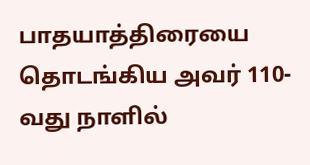பாதயாத்திரையை தொடங்கிய அவர் 110-வது நாளில்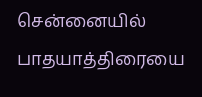சென்னையில் பாதயாத்திரையை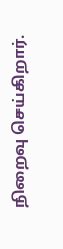நிறைவு செய்கிறார்.